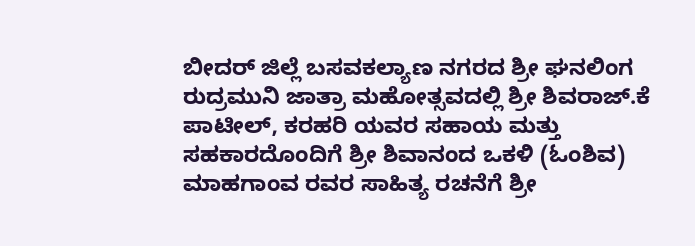ಬೀದರ್ ಜಿಲ್ಲೆ ಬಸವಕಲ್ಯಾಣ ನಗರದ ಶ್ರೀ ಘನಲಿಂಗ ರುದ್ರಮುನಿ ಜಾತ್ರಾ ಮಹೋತ್ಸವದಲ್ಲಿ ಶ್ರೀ ಶಿವರಾಜ್.ಕೆ ಪಾಟೀಲ್, ಕರಹರಿ ಯವರ ಸಹಾಯ ಮತ್ತು ಸಹಕಾರದೊಂದಿಗೆ ಶ್ರೀ ಶಿವಾನಂದ ಒಕಳಿ (ಓಂಶಿವ) ಮಾಹಗಾಂವ ರವರ ಸಾಹಿತ್ಯ ರಚನೆಗೆ ಶ್ರೀ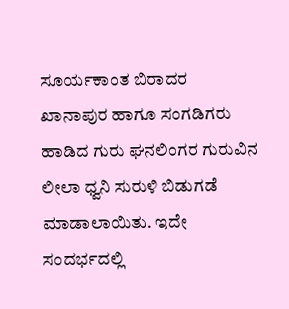ಸೂರ್ಯಕಾಂತ ಬಿರಾದರ ಖಾನಾಪುರ ಹಾಗೂ ಸಂಗಡಿಗರು ಹಾಡಿದ ಗುರು ಘನಲಿಂಗರ ಗುರುವಿನ ಲೀಲಾ ಧ್ವನಿ ಸುರುಳಿ ಬಿಡುಗಡೆ ಮಾಡಾಲಾಯಿತು. ಇದೇ ಸಂದರ್ಭದಲ್ಲಿ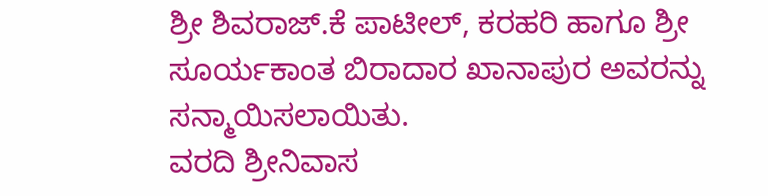ಶ್ರೀ ಶಿವರಾಜ್.ಕೆ ಪಾಟೀಲ್, ಕರಹರಿ ಹಾಗೂ ಶ್ರೀ ಸೂರ್ಯಕಾಂತ ಬಿರಾದಾರ ಖಾನಾಪುರ ಅವರನ್ನು ಸನ್ಮಾಯಿಸಲಾಯಿತು.
ವರದಿ ಶ್ರೀನಿವಾಸ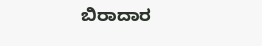ಬಿರಾದಾರ